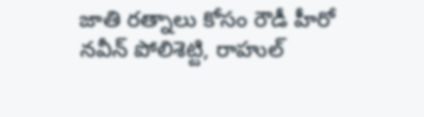జాతి రత్నాలు కోసం రౌడీ హీరో
నవీన్ పోలిశెట్టి, రాహుల్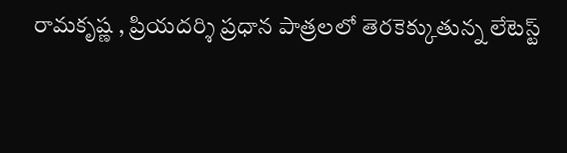రామకృష్ణ , ప్రియదర్శి ప్రధాన పాత్రలలో తెరకెక్కుతున్న లేటెస్ట్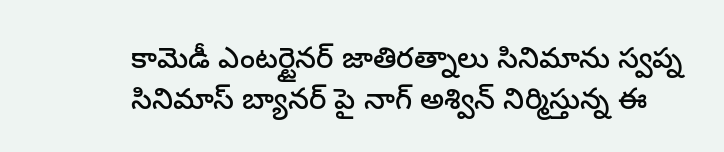కామెడీ ఎంటర్టైనర్ జాతిరత్నాలు సినిమాను స్వప్న సినిమాస్ బ్యానర్ పై నాగ్ అశ్విన్ నిర్మిస్తున్న ఈ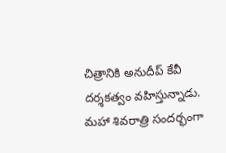చిత్రానికి అనుదీప్ కేవీ దర్శకత్వం వహిస్తున్నాడు. మహా శివరాత్రి సందర్భంగా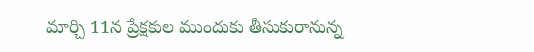మార్చి 11న ప్రేక్షకుల ముందుకు తీసుకురానున్న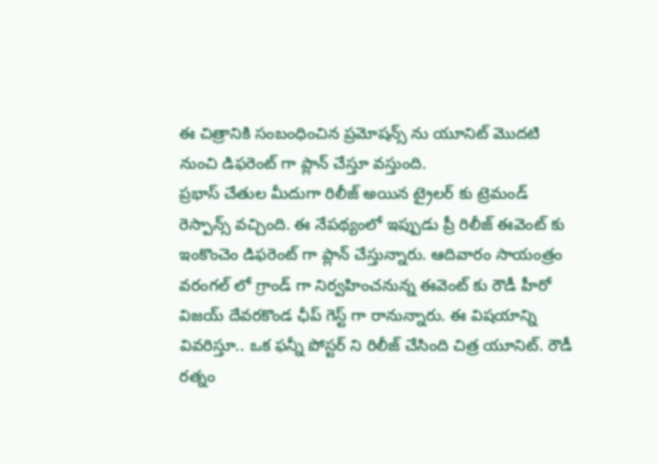ఈ చిత్రానికి సంబంధించిన ప్రమోషన్స్ ను యూనిట్ మొదటి నుంచి డిఫరెంట్ గా ప్లాన్ చేస్తూ వస్తుంది.
ప్రభాస్ చేతుల మీదుగా రిలీజ్ అయిన ట్రైలర్ కు ట్రెమండ్ రెస్పాన్స్ వచ్చింది. ఈ నేపథ్యంలో ఇప్పుడు ప్రీ రిలీజ్ ఈవెంట్ కు ఇంకొంచెం డిఫరెంట్ గా ప్లాన్ చేస్తున్నారు. ఆదివారం సాయంత్రం వరంగల్ లో గ్రాండ్ గా నిర్వహించనున్న ఈవెంట్ కు రౌడీ హీరో విజయ్ దేవరకొండ ఛీప్ గెస్ట్ గా రానున్నారు. ఈ విషయాన్ని వివరిస్తూ.. ఒక ఫన్నీ పోస్టర్ ని రిలీజ్ చేసింది చిత్ర యూనిట్. రౌడీ రత్నం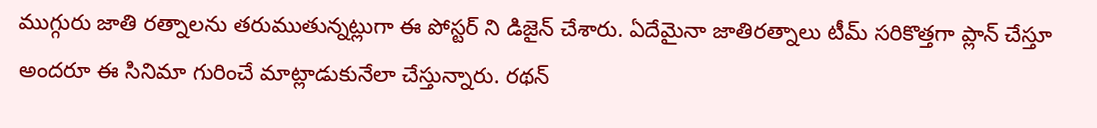ముగ్గురు జాతి రత్నాలను తరుముతున్నట్లుగా ఈ పోస్టర్ ని డిజైన్ చేశారు. ఏదేమైనా జాతిరత్నాలు టీమ్ సరికొత్తగా ప్లాన్ చేస్తూ అందరూ ఈ సినిమా గురించే మాట్లాడుకునేలా చేస్తున్నారు. రథన్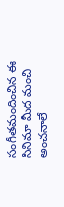సంగీతమందించిన ఈ సినిమా మీద మంచి అంచనాలే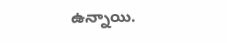ఉన్నాయి.